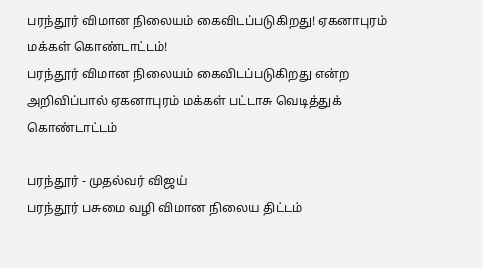பரந்தூர் விமான நிலையம் கைவிடப்படுகிறது! ஏகனாபுரம் மக்கள் கொண்டாட்டம்!
பரந்தூர் விமான நிலையம் கைவிடப்படுகிறது என்ற அறிவிப்பால் ஏகனாபுரம் மக்கள் பட்டாசு வெடித்துக் கொண்டாட்டம்

பரந்தூர் - முதல்வர் விஜய்
பரந்தூர் பசுமை வழி விமான நிலைய திட்டம்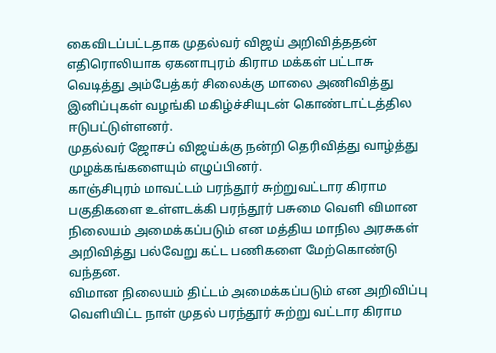கைவிடப்பட்டதாக முதல்வர் விஜய் அறிவித்ததன் எதிரொலியாக ஏகனாபுரம் கிராம மக்கள் பட்டாசு வெடித்து அம்பேத்கர் சிலைக்கு மாலை அணிவித்து இனிப்புகள் வழங்கி மகிழ்ச்சியுடன் கொண்டாட்டத்தில ஈடுபட்டுள்ளனர்.
முதல்வர் ஜோசப் விஜய்க்கு நன்றி தெரிவித்து வாழ்த்து முழக்கங்களையும் எழுப்பினர்.
காஞ்சிபுரம் மாவட்டம் பரந்தூர் சுற்றுவட்டார கிராம பகுதிகளை உள்ளடக்கி பரந்தூர் பசுமை வெளி விமான நிலையம் அமைக்கப்படும் என மத்திய மாநில அரசுகள் அறிவித்து பல்வேறு கட்ட பணிகளை மேற்கொண்டு வந்தன.
விமான நிலையம் திட்டம் அமைக்கப்படும் என அறிவிப்பு வெளியிட்ட நாள் முதல் பரந்தூர் சுற்று வட்டார கிராம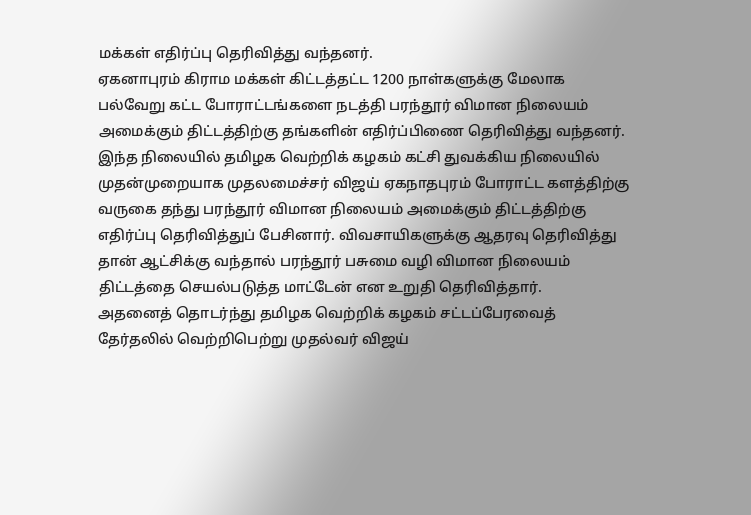மக்கள் எதிர்ப்பு தெரிவித்து வந்தனர்.
ஏகனாபுரம் கிராம மக்கள் கிட்டத்தட்ட 1200 நாள்களுக்கு மேலாக பல்வேறு கட்ட போராட்டங்களை நடத்தி பரந்தூர் விமான நிலையம் அமைக்கும் திட்டத்திற்கு தங்களின் எதிர்ப்பிணை தெரிவித்து வந்தனர்.
இந்த நிலையில் தமிழக வெற்றிக் கழகம் கட்சி துவக்கிய நிலையில் முதன்முறையாக முதலமைச்சர் விஜய் ஏகநாதபுரம் போராட்ட களத்திற்கு வருகை தந்து பரந்தூர் விமான நிலையம் அமைக்கும் திட்டத்திற்கு எதிர்ப்பு தெரிவித்துப் பேசினார். விவசாயிகளுக்கு ஆதரவு தெரிவித்து தான் ஆட்சிக்கு வந்தால் பரந்தூர் பசுமை வழி விமான நிலையம் திட்டத்தை செயல்படுத்த மாட்டேன் என உறுதி தெரிவித்தார்.
அதனைத் தொடர்ந்து தமிழக வெற்றிக் கழகம் சட்டப்பேரவைத் தேர்தலில் வெற்றிபெற்று முதல்வர் விஜய்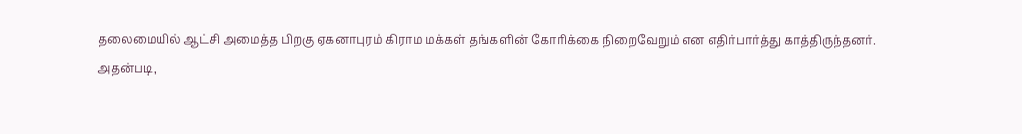தலைமையில் ஆட்சி அமைத்த பிறகு ஏகனாபுரம் கிராம மக்கள் தங்களின் கோரிக்கை நிறைவேறும் என எதிர்பார்த்து காத்திருந்தனர்.
அதன்படி,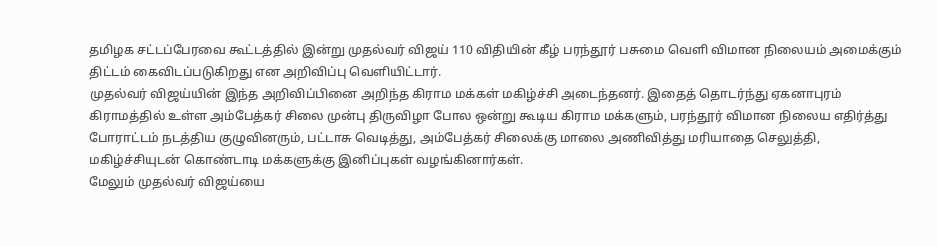தமிழக சட்டப்பேரவை கூட்டத்தில் இன்று முதல்வர் விஜய் 110 விதியின் கீழ் பரந்தூர் பசுமை வெளி விமான நிலையம் அமைக்கும் திட்டம் கைவிடப்படுகிறது என அறிவிப்பு வெளியிட்டார்.
முதல்வர் விஜய்யின் இந்த அறிவிப்பினை அறிந்த கிராம மக்கள் மகிழ்ச்சி அடைந்தனர். இதைத் தொடர்ந்து ஏகனாபுரம் கிராமத்தில் உள்ள அம்பேத்கர் சிலை முன்பு திருவிழா போல ஒன்று கூடிய கிராம மக்களும், பரந்தூர் விமான நிலைய எதிர்த்து போராட்டம் நடத்திய குழுவினரும், பட்டாசு வெடித்து, அம்பேத்கர் சிலைக்கு மாலை அணிவித்து மரியாதை செலுத்தி, மகிழ்ச்சியுடன் கொண்டாடி மக்களுக்கு இனிப்புகள் வழங்கினார்கள்.
மேலும் முதல்வர் விஜய்யை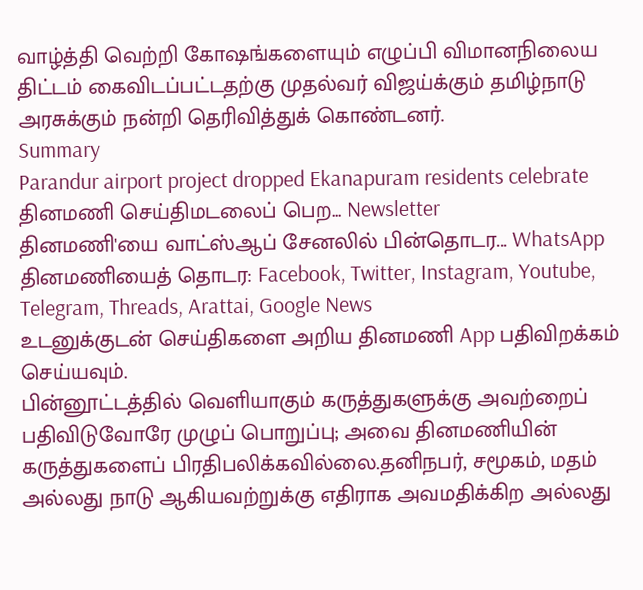வாழ்த்தி வெற்றி கோஷங்களையும் எழுப்பி விமானநிலைய திட்டம் கைவிடப்பட்டதற்கு முதல்வர் விஜய்க்கும் தமிழ்நாடு அரசுக்கும் நன்றி தெரிவித்துக் கொண்டனர்.
Summary
Parandur airport project dropped Ekanapuram residents celebrate
தினமணி செய்திமடலைப் பெற... Newsletter
தினமணி'யை வாட்ஸ்ஆப் சேனலில் பின்தொடர... WhatsApp
தினமணியைத் தொடர: Facebook, Twitter, Instagram, Youtube, Telegram, Threads, Arattai, Google News
உடனுக்குடன் செய்திகளை அறிய தினமணி App பதிவிறக்கம் செய்யவும்.
பின்னூட்டத்தில் வெளியாகும் கருத்துகளுக்கு அவற்றைப் பதிவிடுவோரே முழுப் பொறுப்பு; அவை தினமணியின் கருத்துகளைப் பிரதிபலிக்கவில்லை.தனிநபர், சமூகம், மதம் அல்லது நாடு ஆகியவற்றுக்கு எதிராக அவமதிக்கிற அல்லது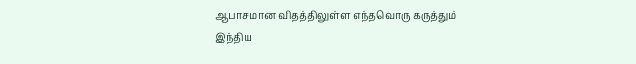ஆபாசமான விதத்திலுள்ள எந்தவொரு கருத்தும் இந்திய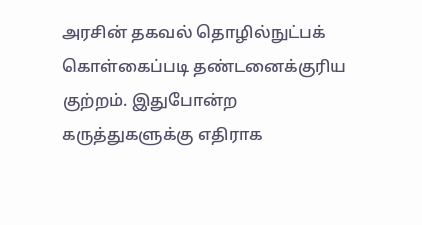அரசின் தகவல் தொழில்நுட்பக் கொள்கைப்படி தண்டனைக்குரிய குற்றம். இதுபோன்ற கருத்துகளுக்கு எதிராக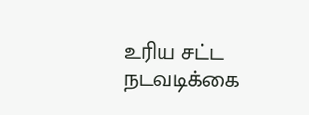உரிய சட்ட நடவடிக்கை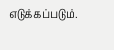எடுக்கப்படும்.